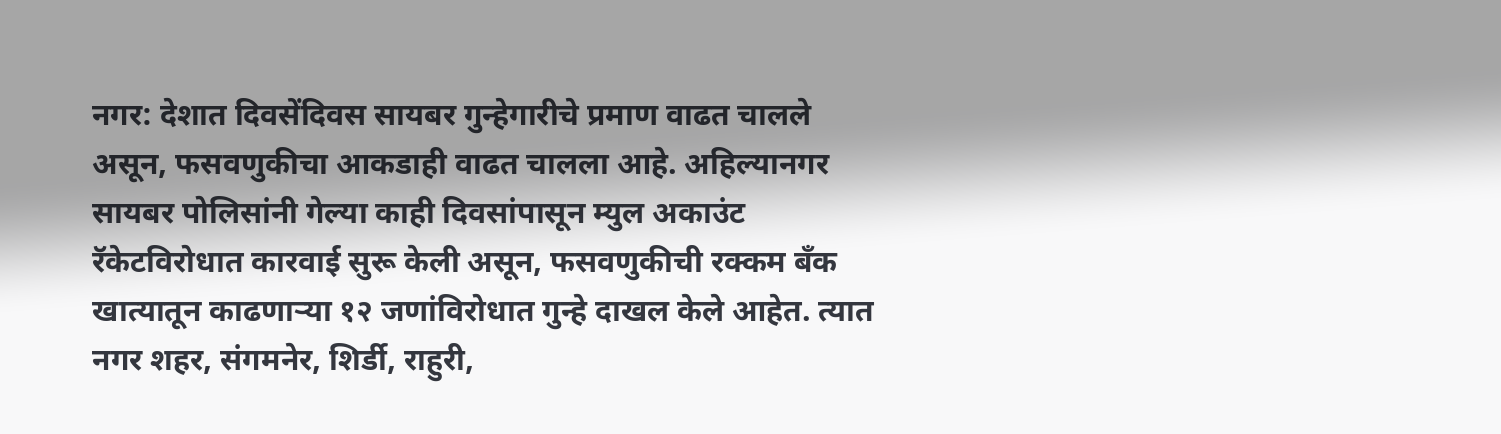नगर: देशात दिवसेंदिवस सायबर गुन्हेगारीचे प्रमाण वाढत चालले असून, फसवणुकीचा आकडाही वाढत चालला आहे. अहिल्यानगर सायबर पोलिसांनी गेल्या काही दिवसांपासून म्युल अकाउंट रॅकेटविरोधात कारवाई सुरू केली असून, फसवणुकीची रक्कम बँक खात्यातून काढणाऱ्या १२ जणांविरोधात गुन्हे दाखल केले आहेत. त्यात नगर शहर, संगमनेर, शिर्डी, राहुरी,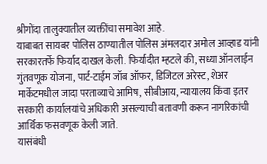श्रीगोंदा तालुक्यातील व्यक्तींचा समावेश आहे.
याबाबत सायबर पोलिस ठाण्यातील पोलिस अंमलदार अमोल आव्हाड यांनी सरकारतर्फे फिर्याद दाखल केली. फिर्यादीत म्हटले की, सध्या ऑनलाईन गुंतवणूक योजना, पार्ट-टाईम जॉब ऑफर, डिजिटल अरेस्ट, शेअर मार्केटमधील जादा परताव्याचे आमिष, सीबीआय, न्यायालय किंवा इतर सरकारी कार्यालयांचे अधिकारी असल्याची बतावणी करून नागरिकांची आर्थिक फसवणूक केली जाते.
यासंबंधी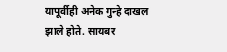यापूर्वीही अनेक गुन्हे दाखल झाले होते. सायबर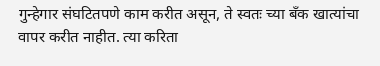गुन्हेगार संघटितपणे काम करीत असून, ते स्वतः च्या बँक खात्यांचा वापर करीत नाहीत. त्या करिता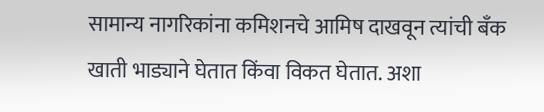सामान्य नागरिकांना कमिशनचे आमिष दाखवून त्यांची बँक खाती भाड्याने घेतात किंवा विकत घेतात. अशा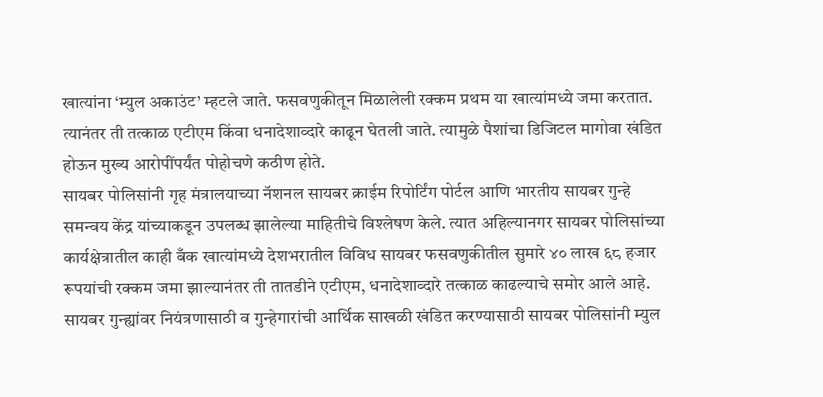खात्यांना ‘म्युल अकाउंट’ म्हटले जाते. फसवणुकीतून मिळालेली रक्कम प्रथम या खात्यांमध्ये जमा करतात. त्यानंतर ती तत्काळ एटीएम किंवा धनादेशाव्दारे काढून घेतली जाते. त्यामुळे पैशांचा डिजिटल मागोवा खंडित होऊन मुख्य आरोपींपर्यंत पोहोचणे कठीण होते.
सायबर पोलिसांनी गृह मंत्रालयाच्या नॅशनल सायबर क्राईम रिपोर्टिंग पोर्टल आणि भारतीय सायबर गुन्हे समन्वय केंद्र यांच्याकडून उपलब्ध झालेल्या माहितीचे विश्लेषण केले. त्यात अहिल्यानगर सायबर पोलिसांच्या कार्यक्षेत्रातील काही बँक खात्यांमध्ये देशभरातील विविध सायबर फसवणुकीतील सुमारे ४० लाख ६८ हजार रूपयांची रक्कम जमा झाल्यानंतर ती तातडीने एटीएम, धनादेशाव्दारे तत्काळ काढल्याचे समोर आले आहे.
सायबर गुन्ह्यांवर नियंत्रणासाठी व गुन्हेगारांची आर्थिक साखळी खंडित करण्यासाठी सायबर पोलिसांनी म्युल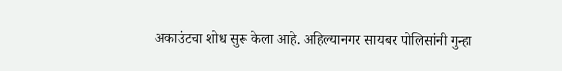अकाउंटचा शोध सुरू केला आहे. अहिल्यानगर सायबर पोलिसांनी गुन्हा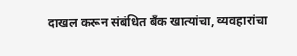दाखल करून संबंधित बँक खात्यांचा, व्यवहारांचा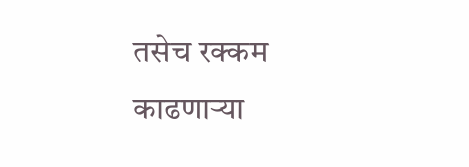तसेच रक्कम काढणाऱ्या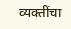व्यक्तींचा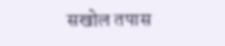सखोल तपास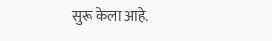सुरू केला आहे.